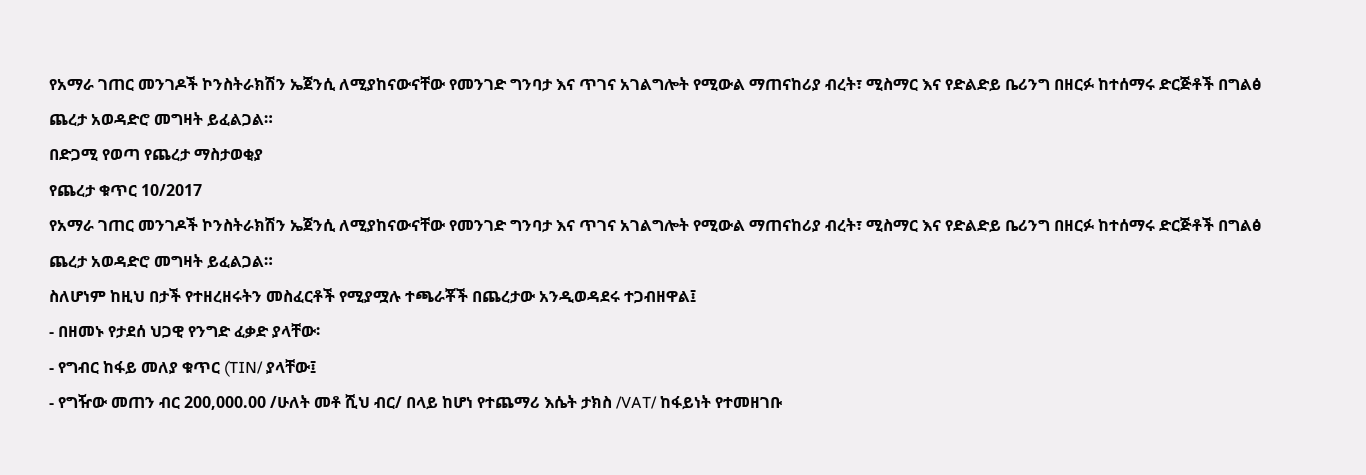የአማራ ገጠር መንገዶች ኮንስትራክሽን ኤጀንሲ ለሚያከናውናቸው የመንገድ ግንባታ እና ጥገና አገልግሎት የሚውል ማጠናከሪያ ብረት፣ ሚስማር እና የድልድይ ቤሪንግ በዘርፉ ከተሰማሩ ድርጅቶች በግልፅ ጨረታ አወዳድሮ መግዛት ይፈልጋል።
በድጋሚ የወጣ የጨረታ ማስታወቂያ
የጨረታ ቁጥር 10/2017
የአማራ ገጠር መንገዶች ኮንስትራክሽን ኤጀንሲ ለሚያከናውናቸው የመንገድ ግንባታ እና ጥገና አገልግሎት የሚውል ማጠናከሪያ ብረት፣ ሚስማር እና የድልድይ ቤሪንግ በዘርፉ ከተሰማሩ ድርጅቶች በግልፅ ጨረታ አወዳድሮ መግዛት ይፈልጋል።
ስለሆነም ከዚህ በታች የተዘረዘሩትን መስፈርቶች የሚያሟሉ ተጫራቾች በጨረታው አንዲወዳደሩ ተጋብዘዋል፤
- በዘመኑ የታደሰ ህጋዊ የንግድ ፈቃድ ያላቸው፡
- የግብር ከፋይ መለያ ቁጥር (TIN/ ያላቸው፤
- የግዥው መጠን ብር 200,000.00 /ሁለት መቶ ሺህ ብር/ በላይ ከሆነ የተጨማሪ እሴት ታክስ /VAT/ ከፋይነት የተመዘገቡ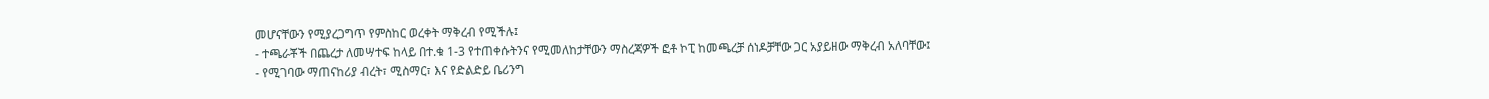መሆናቸውን የሚያረጋግጥ የምስከር ወረቀት ማቅረብ የሚችሉ፤
- ተጫራቾች በጨረታ ለመሣተፍ ከላይ በተ.ቁ 1-3 የተጠቀሱትንና የሚመለከታቸውን ማስረጃዎች ፎቶ ኮፒ ከመጫረቻ ሰነዶቻቸው ጋር አያይዘው ማቅረብ አለባቸው፤
- የሚገባው ማጠናከሪያ ብረት፣ ሚስማር፣ እና የድልድይ ቤሪንግ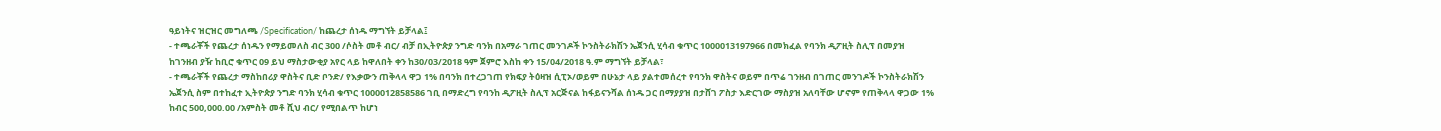ዓይነትና ዝርዝር መግለጫ /Specification/ ከጨረታ ሰነዱ ማግኘት ይቻላል፤
- ተጫራቾች የጨረታ ሰነዱን የማይመለስ ብር 300 /ሶስት መቶ ብር/ ብቻ በኢትዮጵያ ንግድ ባንክ በአማራ ገጠር መንገዶች ኮንስትራክሽን ኤጀንሲ ሂሳብ ቁጥር 1000013197966 በመክፈል የባንክ ዲፖዚት ስሊፕ በመያዝ ከገንዘብ ያዥ ከቢሮ ቁጥር 09 ይህ ማስታውቂያ አየር ላይ ከዋለበት ቀን ከ30/03/2018 ዓም ጀምሮ እስከ ቀን 15/04/2018 ዓ.ም ማግኘት ይቻላል፣
- ተጫራቾች የጨረታ ማስከበሪያ ዋስትና ቢድ ቦንድ/ የእቃውን ጠቅላላ ዋጋ 1% በባንክ በተረጋገጠ የክፍያ ትዕዛዝ ሲፒኦ/ወይም በሁኔታ ላይ ያልተመሰረተ የባንክ ዋስትና ወይም በጥሬ ገንዘብ በገጠር መንገዶች ኮንስትራክሽን ኤጀንሲ ስም በተከፈተ ኢትዮጵያ ንግድ ባንክ ሂሳብ ቁጥር 1000012858586 ገቢ በማድረግ የባንከ ዲፖዚት ስሊፕ አርጅናል ከፋይናንሻል ሰነዱ ጋር በማያያዝ በታሸገ ፖስታ እድርገው ማስያዝ አለባቸው ሆኖም የጠቅላላ ዋጋው 1% ከብር 500,000.00 /አምስት መቶ ሺህ ብር/ የሚበልጥ ከሆነ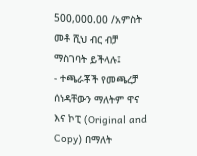500,000.00 /አምስት መቶ ሺህ ብር ብቻ ማስገባት ይችላሉ፤
- ተጫራቾች የመጫረቻ ሰነዳቸውን ማለትም ዋና እና ኮፒ (Original and Copy) በማለት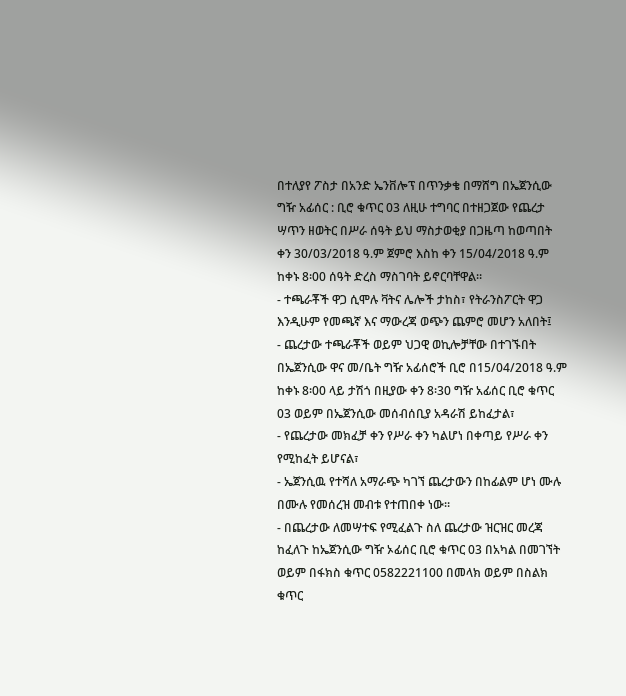በተለያየ ፖስታ በአንድ ኤንቨሎፕ በጥንቃቄ በማሸግ በኤጀንሲው ግዥ አፊሰር : ቢሮ ቁጥር 03 ለዚሁ ተግባር በተዘጋጀው የጨረታ ሣጥን ዘወትር በሥራ ሰዓት ይህ ማስታወቂያ በጋዜጣ ከወጣበት ቀን 30/03/2018 ዓ.ም ጀምሮ እስከ ቀን 15/04/2018 ዓ.ም ከቀኑ 8፡00 ሰዓት ድረስ ማስገባት ይኖርባቸዋል።
- ተጫራቾች ዋጋ ሲሞሉ ቫትና ሌሎች ታከስ፣ የትራንስፖርት ዋጋ እንዲሁም የመጫኛ እና ማውረጃ ወጭን ጨምሮ መሆን አለበት፤
- ጨረታው ተጫራቾች ወይም ህጋዊ ወኪሎቻቸው በተገኙበት በኤጀንሲው ዋና መ/ቤት ግዥ አፊሰሮች ቢሮ በ15/04/2018 ዓ.ም ከቀኑ 8፡00 ላይ ታሽጎ በዚያው ቀን 8፡30 ግዥ አፊሰር ቢሮ ቁጥር 03 ወይም በኤጀንሲው መሰብሰቢያ አዳራሽ ይከፈታል፣
- የጨረታው መክፈቻ ቀን የሥራ ቀን ካልሆነ በቀጣይ የሥራ ቀን የሚከፈት ይሆናል፣
- ኤጀንሲዉ የተሻለ አማራጭ ካገኘ ጨረታውን በከፊልም ሆነ ሙሉ በሙሉ የመሰረዝ መብቱ የተጠበቀ ነው።
- በጨረታው ለመሣተፍ የሚፈልጉ ስለ ጨረታው ዝርዝር መረጃ ከፈለጉ ከኤጀንሲው ግዥ ኦፊሰር ቢሮ ቁጥር 03 በአካል በመገኘት ወይም በፋክስ ቁጥር 0582221100 በመላክ ወይም በስልክ ቁጥር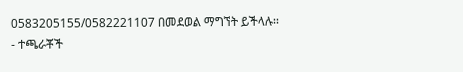0583205155/0582221107 በመደወል ማግኘት ይችላሉ፡፡
- ተጫራቾች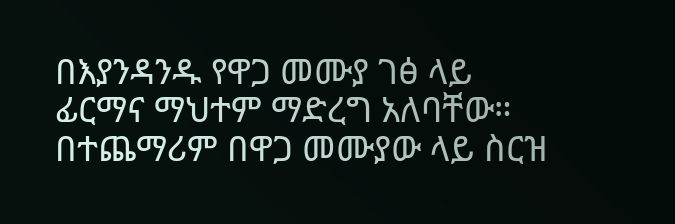በእያንዳንዱ የዋጋ መሙያ ገፅ ላይ ፊርማና ማህተም ማድረግ አለባቸው። በተጨማሪም በዋጋ መሙያው ላይ ስርዝ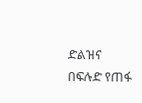ድልዝና በፍሉድ የጠፋ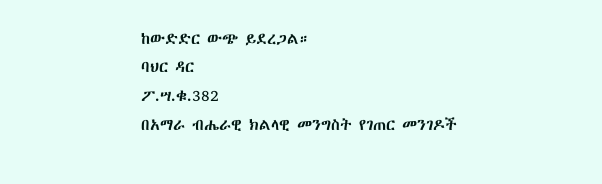ከውድድር ውጭ ይደረጋል።
ባህር ዳር
ፖ.ሣ.ቁ.382
በአማራ ብሔራዊ ክልላዊ መንግስት የገጠር መንገዶች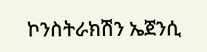ኮንስትራክሽን ኤጀንሲ